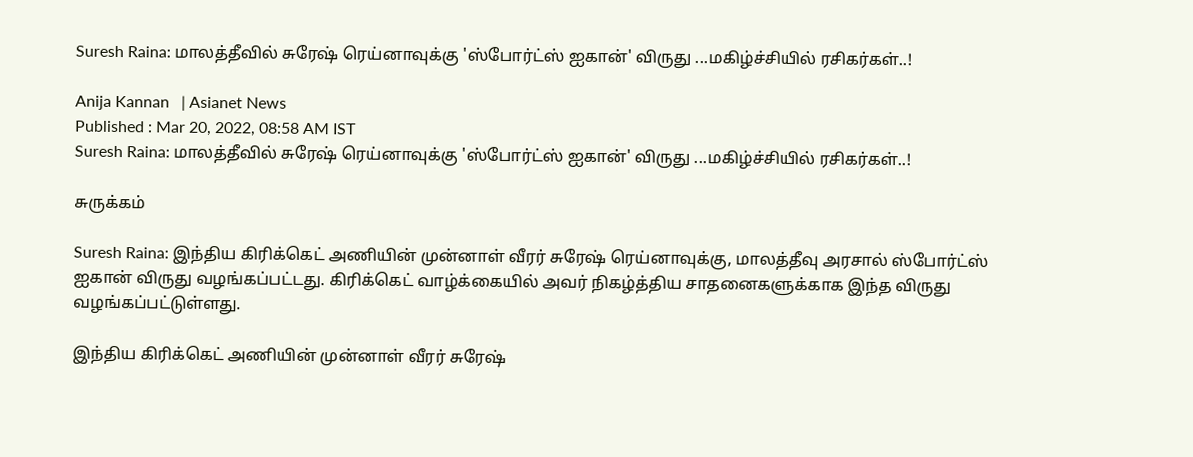Suresh Raina: மாலத்தீவில் சுரேஷ் ரெய்னாவுக்கு 'ஸ்போர்ட்ஸ் ஐகான்' விருது ...மகிழ்ச்சியில் ரசிகர்கள்..!

Anija Kannan   | Asianet News
Published : Mar 20, 2022, 08:58 AM IST
Suresh Raina: மாலத்தீவில் சுரேஷ் ரெய்னாவுக்கு 'ஸ்போர்ட்ஸ் ஐகான்' விருது ...மகிழ்ச்சியில் ரசிகர்கள்..!

சுருக்கம்

Suresh Raina: இந்திய கிரிக்கெட் அணியின் முன்னாள் வீரர் சுரேஷ் ரெய்னாவுக்கு, மாலத்தீவு அரசால் ஸ்போர்ட்ஸ் ஐகான் விருது வழங்கப்பட்டது. கிரிக்கெட் வாழ்க்கையில் அவர் நிகழ்த்திய சாதனைகளுக்காக இந்த விருது வழங்கப்பட்டுள்ளது.

இந்திய கிரிக்கெட் அணியின் முன்னாள் வீரர் சுரேஷ்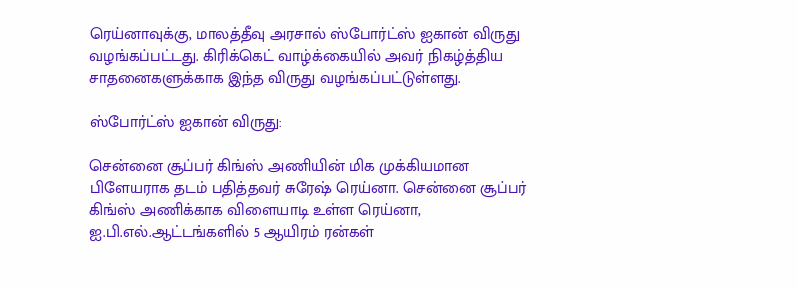ரெய்னாவுக்கு, மாலத்தீவு அரசால் ஸ்போர்ட்ஸ் ஐகான் விருது வழங்கப்பட்டது. கிரிக்கெட் வாழ்க்கையில் அவர் நிகழ்த்திய சாதனைகளுக்காக இந்த விருது வழங்கப்பட்டுள்ளது.

ஸ்போர்ட்ஸ் ஐகான் விருது:

சென்னை சூப்பர் கிங்ஸ் அணியின் மிக முக்கியமான பிளேயராக தடம் பதித்தவர் சுரேஷ் ரெய்னா. சென்னை சூப்பர் கிங்ஸ் அணிக்காக விளையாடி உள்ள ரெய்னா, ஐ.பி.எல்.ஆட்டங்களில் 5 ஆயிரம் ரன்கள்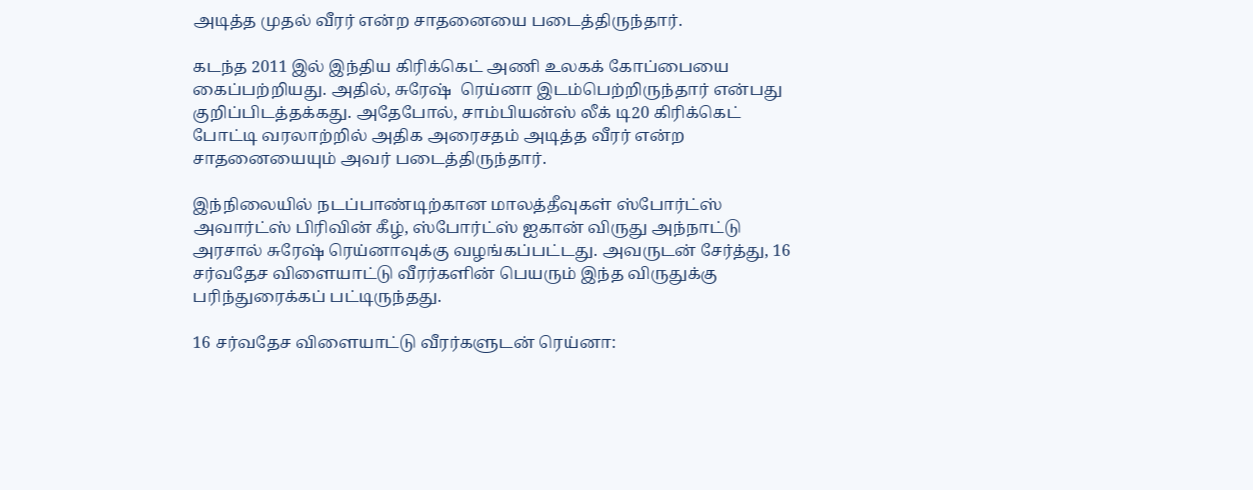அடித்த முதல் வீரர் என்ற சாதனையை படைத்திருந்தார்.

கடந்த 2011 இல் இந்திய கிரிக்கெட் அணி உலகக் கோப்பையை கைப்பற்றியது. அதில், சுரேஷ்  ரெய்னா இடம்பெற்றிருந்தார் என்பது குறிப்பிடத்தக்கது. அதேபோல், சாம்பியன்ஸ் லீக் டி20 கிரிக்கெட் போட்டி வரலாற்றில் அதிக அரைசதம் அடித்த வீரர் என்ற சாதனையையும் அவர் படைத்திருந்தார்.

இந்நிலையில் நடப்பாண்டிற்கான மாலத்தீவுகள் ஸ்போர்ட்ஸ் அவார்ட்ஸ் பிரிவின் கீழ், ஸ்போர்ட்ஸ் ஐகான் விருது அந்நாட்டு அரசால் சுரேஷ் ரெய்னாவுக்கு வழங்கப்பட்டது. அவருடன் சேர்த்து, 16 சர்வதேச விளையாட்டு வீரர்களின் பெயரும் இந்த விருதுக்கு பரிந்துரைக்கப் பட்டிருந்தது.

16 சர்வதேச விளையாட்டு வீரர்களுடன் ரெய்னா: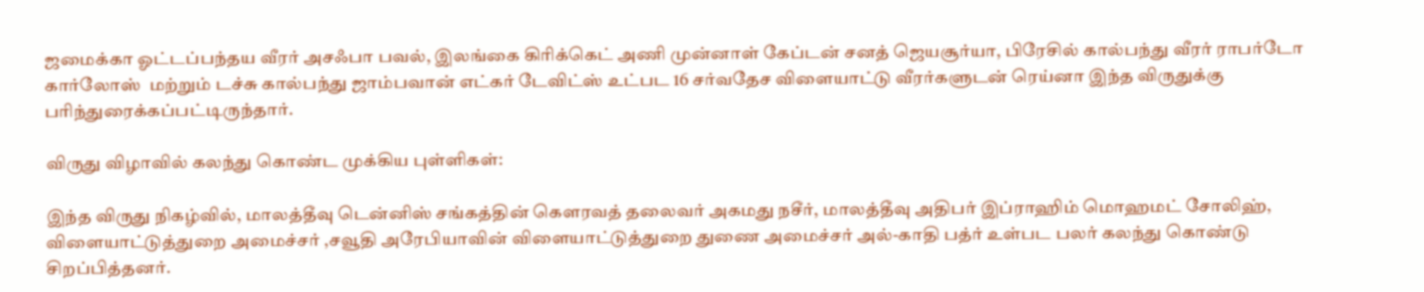ஜமைக்கா ஓட்டப்பந்தய வீரர் அசஃபா பவல், இலங்கை கிரிக்கெட் அணி முன்னாள் கேப்டன் சனத் ஜெயசூர்யா, பிரேசில் கால்பந்து வீரர் ராபர்டோ கார்லோஸ்  மற்றும் டச்சு கால்பந்து ஜாம்பவான் எட்கர் டேவிட்ஸ் உட்பட 16 சர்வதேச விளையாட்டு வீரர்களுடன் ரெய்னா இந்த விருதுக்கு பரிந்துரைக்கப்பட்டிருந்தார்.

விருது விழாவில் கலந்து கொண்ட முக்கிய புள்ளிகள்:

இந்த விருது நிகழ்வில், மாலத்தீவு டென்னிஸ் சங்கத்தின் கெளரவத் தலைவர் அகமது நசீர், மாலத்தீவு அதிபர் இப்ராஹிம் மொஹமட் சோலிஹ், விளையாட்டுத்துறை அமைச்சர் ,சவூதி அரேபியாவின் விளையாட்டுத்துறை துணை அமைச்சர் அல்-காதி பத்ர் உள்பட பலர் கலந்து கொண்டு சிறப்பித்தனர்.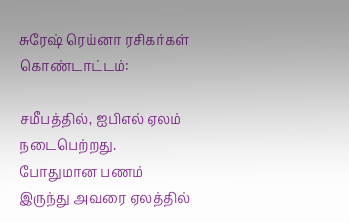சுரேஷ் ரெய்னா ரசிகர்கள் கொண்டாட்டம்:

சமீபத்தில், ஐபிஎல் ஏலம் நடைபெற்றது. போதுமான பணம் இருந்து அவரை ஏலத்தில்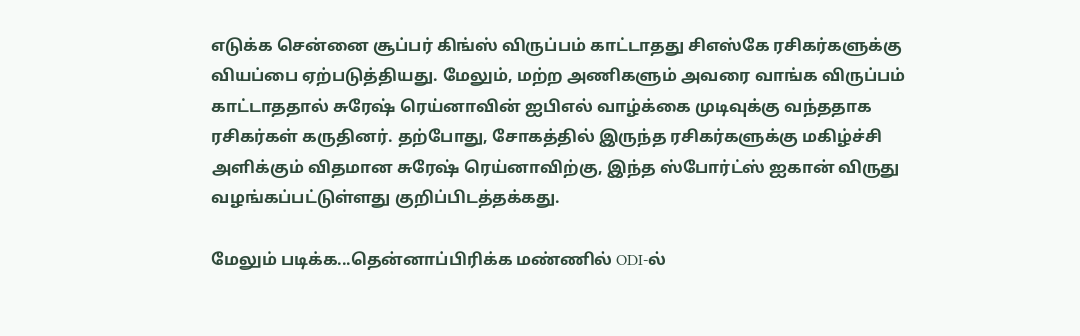எடுக்க சென்னை சூப்பர் கிங்ஸ் விருப்பம் காட்டாதது சிஎஸ்கே ரசிகர்களுக்கு வியப்பை ஏற்படுத்தியது. மேலும், மற்ற அணிகளும் அவரை வாங்க விருப்பம் காட்டாததால் சுரேஷ் ரெய்னாவின் ஐபிஎல் வாழ்க்கை முடிவுக்கு வந்ததாக ரசிகர்கள் கருதினர். தற்போது, சோகத்தில் இருந்த ரசிகர்களுக்கு மகிழ்ச்சி அளிக்கும் விதமான சுரேஷ் ரெய்னாவிற்கு, இந்த ஸ்போர்ட்ஸ் ஐகான் விருது வழங்கப்பட்டுள்ளது குறிப்பிடத்தக்கது.

மேலும் படிக்க...தென்னாப்பிரிக்க மண்ணில் ODI-ல்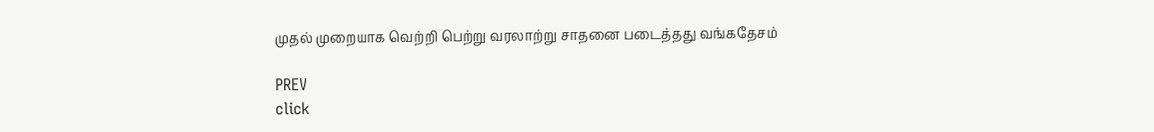முதல் முறையாக வெற்றி பெற்று வரலாற்று சாதனை படைத்தது வங்கதேசம்

PREV
click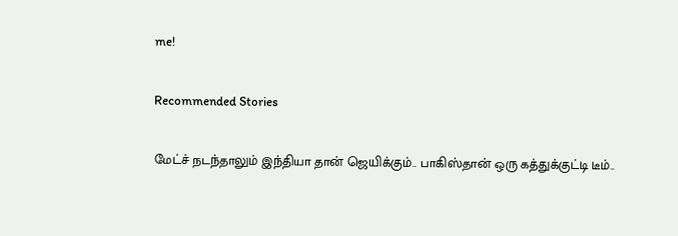me!

Recommended Stories

மேட்ச் நடந்தாலும் இந்தியா தான் ஜெயிக்கும்.. பாகிஸ்தான் ஒரு கத்துக்குட்டி டீம்..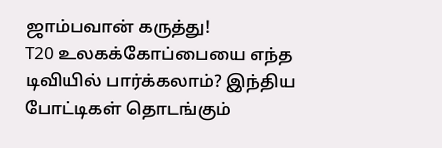ஜாம்பவான் கருத்து!
T20 உலகக்கோப்பையை எந்த டிவியில் பார்க்கலாம்? இந்திய போட்டிகள் தொடங்கும்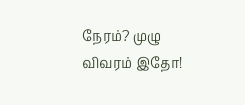நேரம்? முழு விவரம் இதோ!